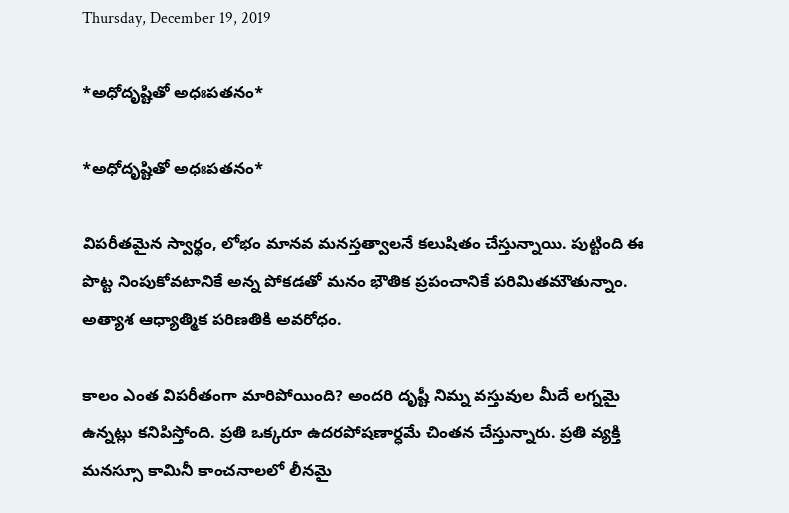Thursday, December 19, 2019

*అధోదృష్టితో అధఃపతనం*

*అధోదృష్టితో అధఃపతనం*

విపరీతమైన స్వార్థం, లోభం మానవ మనస్తత్వాలనే కలుషితం చేస్తున్నాయి. పుట్టింది ఈ పొట్ట నింపుకోవటానికే అన్న పోకడతో మనం భౌతిక ప్రపంచానికే పరిమితమౌతున్నాం. అత్యాశ ఆధ్యాత్మిక పరిణతికి అవరోధం.

కాలం ఎంత విపరీతంగా మారిపోయింది? అందరి దృష్టీ నిమ్న వస్తువుల మీదే లగ్నమై ఉన్నట్లు కనిపిస్తోంది. ప్రతి ఒక్కరూ ఉదరపోషణార్ధమే చింతన చేస్తున్నారు. ప్రతి వ్యక్తి మనస్సూ కామినీ కాంచనాలలో లీనమై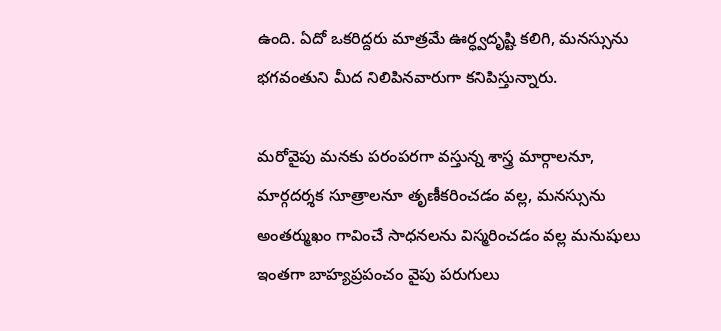ఉంది. ఏదో ఒకరిద్దరు మాత్రమే ఊర్ధ్వదృష్టి కలిగి, మనస్సును భగవంతుని మీద నిలిపినవారుగా కనిపిస్తున్నారు.

మరోవైపు మనకు పరంపరగా వస్తున్న శాస్త్ర మార్గాలనూ, మార్గదర్శక సూత్రాలనూ తృణీకరించడం వల్ల, మనస్సును అంతర్ముఖం గావించే సాధనలను విస్మరించడం వల్ల మనుషులు ఇంతగా బాహ్యప్రపంచం వైపు పరుగులు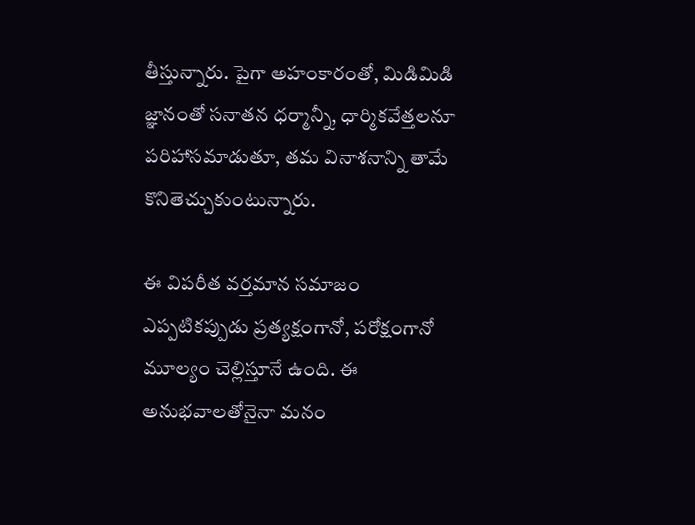తీస్తున్నారు. పైగా అహంకారంతో, మిడిమిడి జ్ఞానంతో సనాతన ధర్మాన్నీ, ధార్మికవేత్తలనూ పరిహాసమాడుతూ, తమ వినాశనాన్ని తామే కొనితెచ్చుకుంటున్నారు.

ఈ విపరీత వర్తమాన సమాజం ఎప్పటికప్పుడు ప్రత్యక్షంగానో, పరోక్షంగానో మూల్యం చెల్లిస్తూనే ఉంది. ఈ అనుభవాలతోనైనా మనం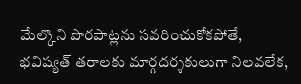మేల్కొని పొరపాట్లను సవరించుకోకపోతే, భవిష్యత్ తరాలకు మార్గదర్శకులుగా నిలవలేక,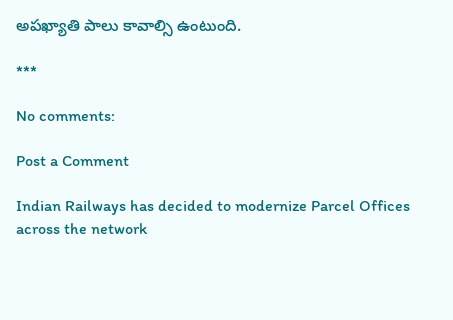అపఖ్యాతి పాలు కావాల్సి ఉంటుంది.

***

No comments:

Post a Comment

Indian Railways has decided to modernize Parcel Offices across the network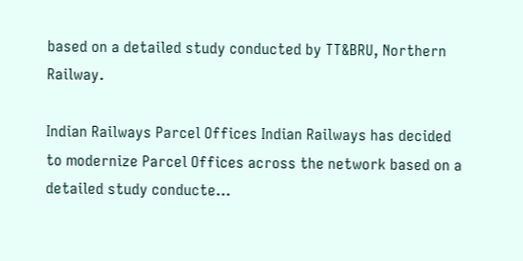based on a detailed study conducted by TT&BRU, Northern Railway.

Indian Railways Parcel Offices Indian Railways has decided to modernize Parcel Offices across the network based on a detailed study conducte...